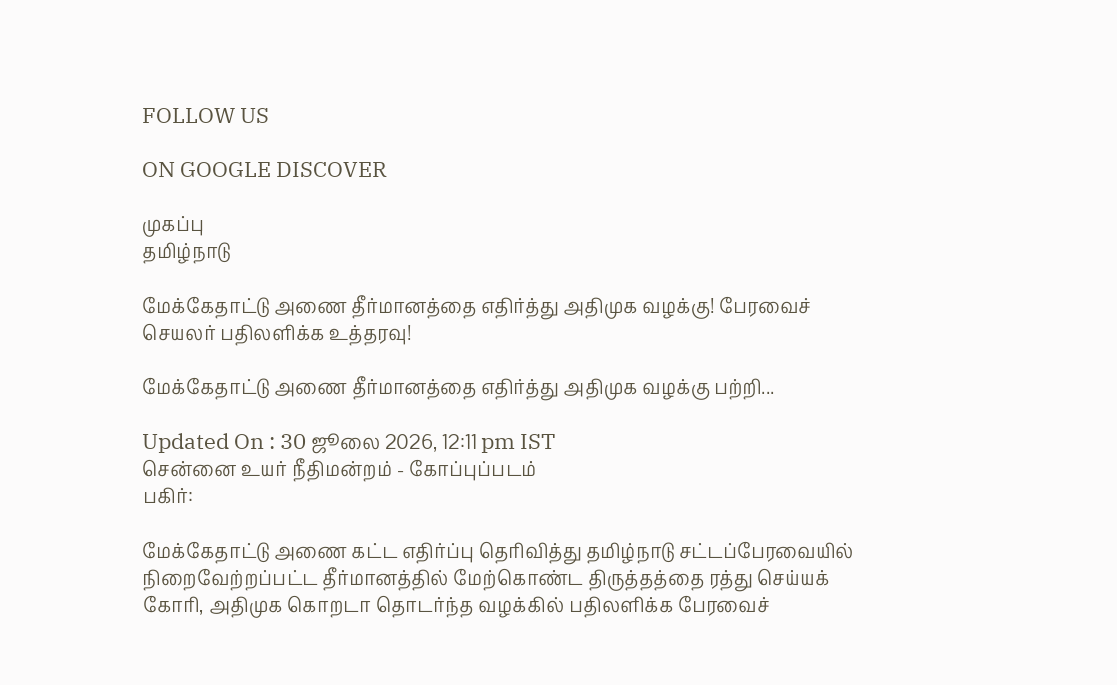FOLLOW US

ON GOOGLE DISCOVER

முகப்பு
தமிழ்நாடு

மேக்கேதாட்டு அணை தீர்மானத்தை எதிர்த்து அதிமுக வழக்கு! பேரவைச் செயலர் பதிலளிக்க உத்தரவு!

மேக்கேதாட்டு அணை தீர்மானத்தை எதிர்த்து அதிமுக வழக்கு பற்றி...

Updated On : 30 ஜூலை 2026, 12:11 pm IST
சென்னை உயர் நீதிமன்றம் - கோப்புப்படம்
பகிர்:

மேக்கேதாட்டு அணை கட்ட எதிர்ப்பு தெரிவித்து தமிழ்நாடு சட்டப்பேரவையில் நிறைவேற்றப்பட்ட தீர்மானத்தில் மேற்கொண்ட திருத்தத்தை ரத்து செய்யக் கோரி, அதிமுக கொறடா தொடர்ந்த வழக்கில் பதிலளிக்க பேரவைச்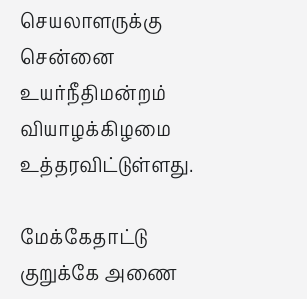செயலாளருக்கு சென்னை உயர்நீதிமன்றம் வியாழக்கிழமை உத்தரவிட்டுள்ளது.

மேக்கேதாட்டு குறுக்கே அணை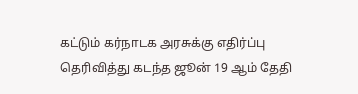கட்டும் கர்நாடக அரசுக்கு எதிர்ப்பு தெரிவித்து கடந்த ஜூன் 19 ஆம் தேதி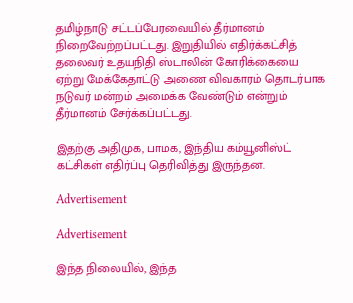தமிழ்நாடு சட்டப்பேரவையில் தீர்மானம் நிறைவேற்றப்பட்டது. இறுதியில் எதிர்க்கட்சித் தலைவர் உதயநிதி ஸ்டாலின் கோரிக்கையை ஏற்று மேக்கேதாட்டு அணை விவகாரம் தொடர்பாக நடுவர் மன்றம் அமைக்க வேண்டும் என்றும் தீர்மானம் சேர்க்கப்பட்டது.

இதற்கு அதிமுக, பாமக, இந்திய கம்யூனிஸ்ட் கட்சிகள் எதிர்ப்பு தெரிவித்து இருந்தன.

Advertisement

Advertisement

இந்த நிலையில், இந்த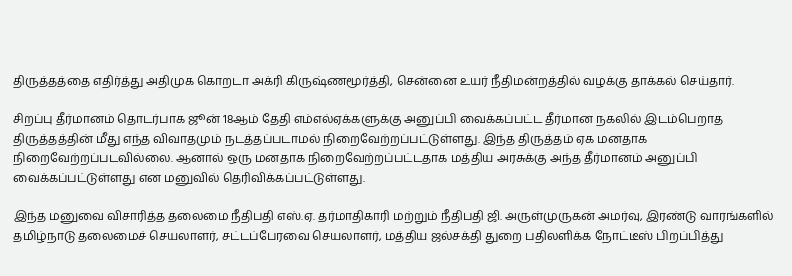திருத்தத்தை எதிர்த்து அதிமுக கொறடா அக்ரி கிருஷ்ணமூர்த்தி, சென்னை உயர் நீதிமன்றத்தில் வழக்கு தாக்கல் செய்தார்.

சிறப்பு தீர்மானம் தொடர்பாக ஜூன் 18ஆம் தேதி எம்எல்ஏக்களுக்கு அனுப்பி வைக்கப்பட்ட தீர்மான நகலில் இடம்பெறாத திருத்தத்தின் மீது எந்த விவாதமும் நடத்தப்படாமல் நிறைவேற்றப்பட்டுள்ளது. இந்த திருத்தம் ஏக மனதாக நிறைவேற்றப்படவில்லை. ஆனால் ஒரு மனதாக நிறைவேற்றப்பட்டதாக மத்திய அரசுக்கு அந்த தீர்மானம் அனுப்பி வைக்கப்பட்டுள்ளது என மனுவில் தெரிவிக்கப்பட்டுள்ளது.

இந்த மனுவை விசாரித்த தலைமை நீதிபதி எஸ்.ஏ. தர்மாதிகாரி மற்றும் நீதிபதி ஜி. அருள்முருகன் அமர்வு, இரண்டு வாரங்களில் தமிழ்நாடு தலைமைச் செயலாளர், சட்டப்பேரவை செயலாளர், மத்திய ஜல்சக்தி துறை பதிலளிக்க நோட்டீஸ் பிறப்பித்து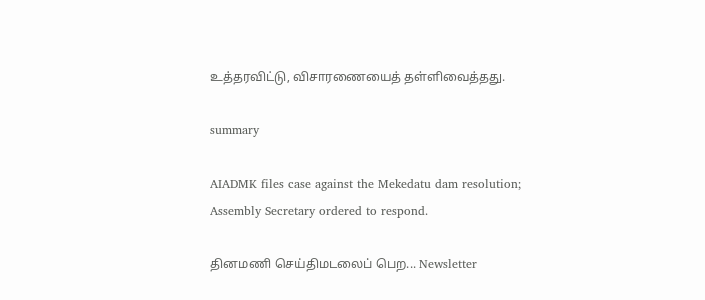உத்தரவிட்டு, விசாரணையைத் தள்ளிவைத்தது.

summary

AIADMK files case against the Mekedatu dam resolution; Assembly Secretary ordered to respond.

தினமணி செய்திமடலைப் பெற... Newsletter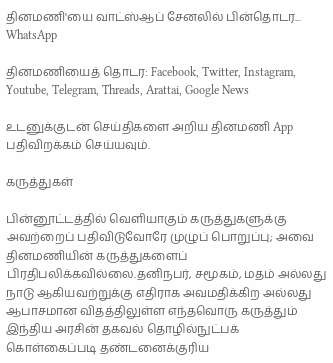தினமணி'யை வாட்ஸ்ஆப் சேனலில் பின்தொடர... WhatsApp

தினமணியைத் தொடர: Facebook, Twitter, Instagram, Youtube, Telegram, Threads, Arattai, Google News

உடனுக்குடன் செய்திகளை அறிய தினமணி App பதிவிறக்கம் செய்யவும்.

கருத்துகள்

பின்னூட்டத்தில் வெளியாகும் கருத்துகளுக்கு அவற்றைப் பதிவிடுவோரே முழுப் பொறுப்பு; அவை தினமணியின் கருத்துகளைப் பிரதிபலிக்கவில்லை.தனிநபர், சமூகம், மதம் அல்லது நாடு ஆகியவற்றுக்கு எதிராக அவமதிக்கிற அல்லது ஆபாசமான விதத்திலுள்ள எந்தவொரு கருத்தும் இந்திய அரசின் தகவல் தொழில்நுட்பக் கொள்கைப்படி தண்டனைக்குரிய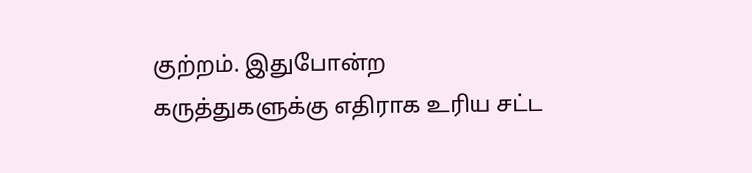குற்றம். இதுபோன்ற கருத்துகளுக்கு எதிராக உரிய சட்ட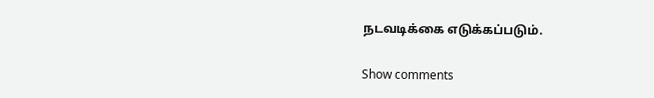நடவடிக்கை எடுக்கப்படும்.

Show comments